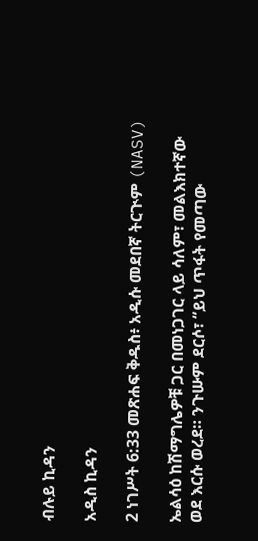ብሉይ ኪዳን

አዲስ ኪዳን

2 ነገሥት 6:33 መጽሐፍ ቅዱስ፥ አዲሱ መደበኛ ትርጒም (NASV)

ኤልሳዕ ከሽማግሌዎቹ ጋር በመነጋገር ላይ ሳለም፣ መልእክተኛው ወደ እርሱ ወረደ። ንጉሡም ደርሶ፣ “ይህ ጥፋት የመጣው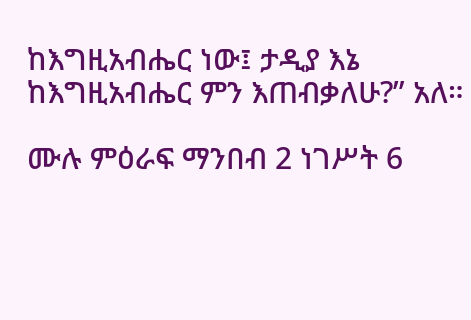ከእግዚአብሔር ነው፤ ታዲያ እኔ ከእግዚአብሔር ምን እጠብቃለሁ?” አለ።

ሙሉ ምዕራፍ ማንበብ 2 ነገሥት 6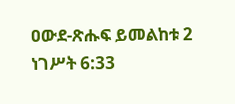ዐውደ-ጽሑፍ ይመልከቱ 2 ነገሥት 6:33